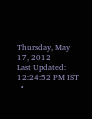Thursday, May 17, 2012
Last Updated: 12:24:52 PM IST
  •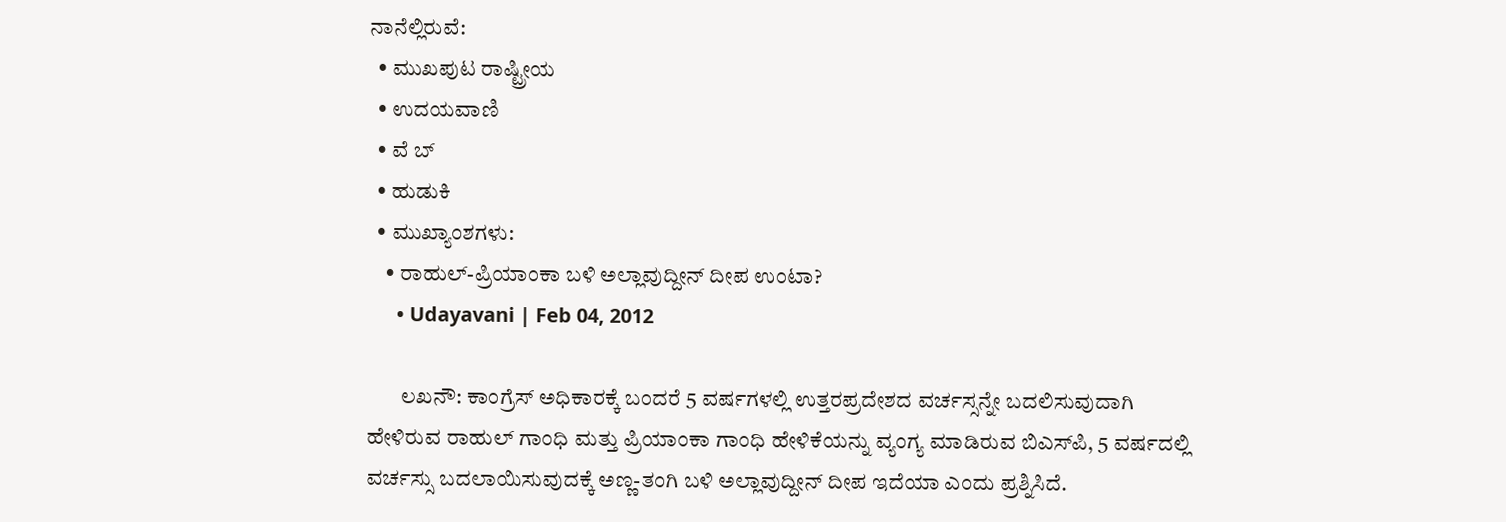ನಾನೆಲ್ಲಿರುವೆ:
  • ಮುಖಪುಟ ರಾಷ್ಟ್ರೀಯ
  • ಉದಯವಾಣಿ
  • ವೆ ಬ್
  • ಹುಡುಕಿ
  • ಮುಖ್ಯಾಂಶಗಳು:
    • ರಾಹುಲ್‌-ಪ್ರಿಯಾಂಕಾ ಬಳಿ ಅಲ್ಲಾವುದ್ದೀನ್‌ ದೀಪ ಉಂಟಾ?
      • Udayavani | Feb 04, 2012

        ಲಖನೌ: ಕಾಂಗ್ರೆಸ್‌ ಅಧಿಕಾರಕ್ಕೆ ಬಂದರೆ 5 ವರ್ಷಗಳಲ್ಲಿ ಉತ್ತರಪ್ರದೇಶದ ವರ್ಚಸ್ಸನ್ನೇ ಬದಲಿಸುವುದಾಗಿ ಹೇಳಿರುವ ರಾಹುಲ್‌ ಗಾಂಧಿ ಮತ್ತು ಪ್ರಿಯಾಂಕಾ ಗಾಂಧಿ ಹೇಳಿಕೆಯನ್ನು ವ್ಯಂಗ್ಯ ಮಾಡಿರುವ ಬಿಎಸ್‌ಪಿ, 5 ವರ್ಷದಲ್ಲಿ ವರ್ಚಸ್ಸು ಬದಲಾಯಿಸುವುದಕ್ಕೆ ಅಣ್ಣ-ತಂಗಿ ಬಳಿ ಅಲ್ಲಾವುದ್ದೀನ್‌ ದೀಪ ಇದೆಯಾ ಎಂದು ಪ್ರಶ್ನಿಸಿದೆ.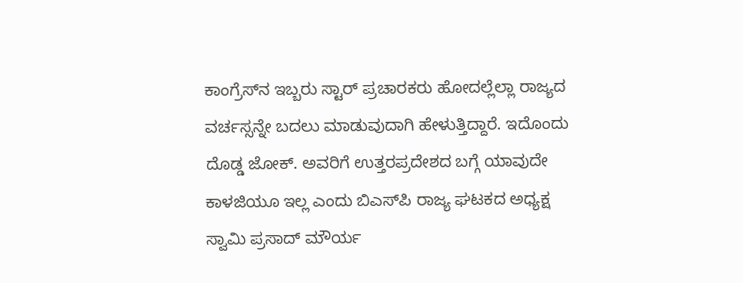ಕಾಂಗ್ರೆಸ್‌ನ ಇಬ್ಬರು ಸ್ಟಾರ್‌ ಪ್ರಚಾರಕರು ಹೋದಲ್ಲೆಲ್ಲಾ ರಾಜ್ಯದ ವರ್ಚಸ್ಸನ್ನೇ ಬದಲು ಮಾಡುವುದಾಗಿ ಹೇಳುತ್ತಿದ್ದಾರೆ. ಇದೊಂದು ದೊಡ್ಡ ಜೋಕ್‌. ಅವರಿಗೆ ಉತ್ತರಪ್ರದೇಶದ ಬಗ್ಗೆ ಯಾವುದೇ ಕಾಳಜಿಯೂ ಇಲ್ಲ ಎಂದು ಬಿಎಸ್‌ಪಿ ರಾಜ್ಯ ಘಟಕದ ಅಧ್ಯಕ್ಷ ಸ್ವಾಮಿ ಪ್ರಸಾದ್‌ ಮೌರ್ಯ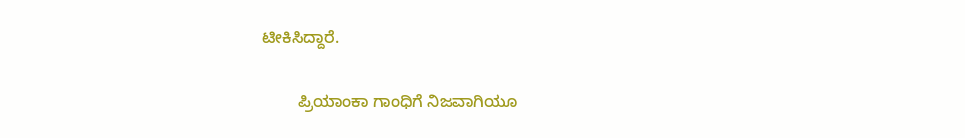ಟೀಕಿಸಿದ್ದಾರೆ.

        ಪ್ರಿಯಾಂಕಾ ಗಾಂಧಿಗೆ ನಿಜವಾಗಿಯೂ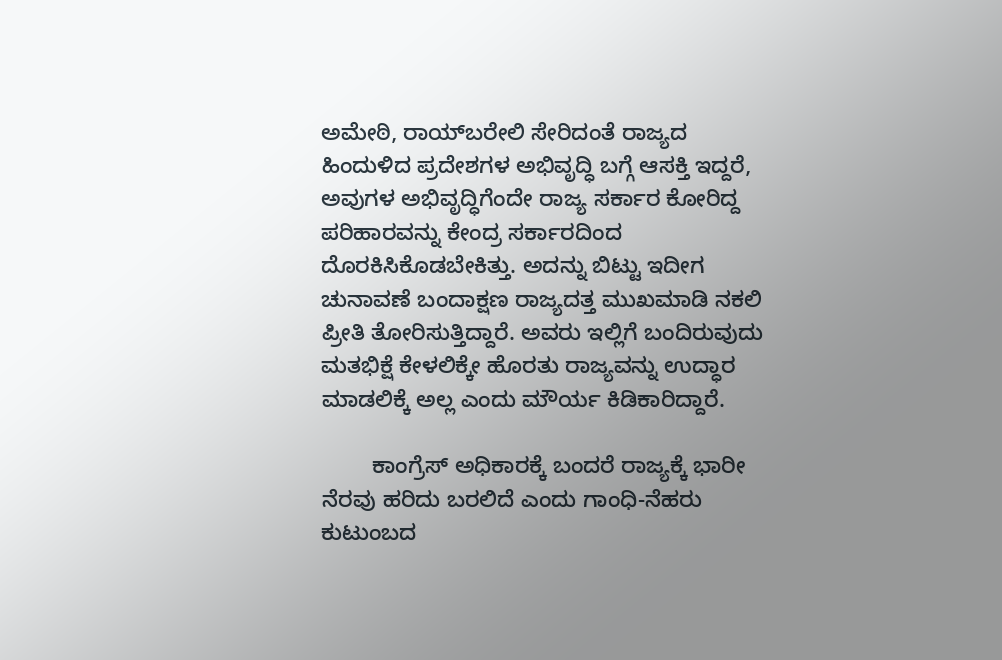ಅಮೇಠಿ, ರಾಯ್‌ಬರೇಲಿ ಸೇರಿದಂತೆ ರಾಜ್ಯದ ಹಿಂದುಳಿದ ಪ್ರದೇಶಗಳ ಅಭಿವೃದ್ಧಿ ಬಗ್ಗೆ ಆಸಕ್ತಿ ಇದ್ದರೆ, ಅವುಗಳ ಅಭಿವೃದ್ಧಿಗೆಂದೇ ರಾಜ್ಯ ಸರ್ಕಾರ ಕೋರಿದ್ದ ಪರಿಹಾರವನ್ನು ಕೇಂದ್ರ ಸರ್ಕಾರದಿಂದ ದೊರಕಿಸಿಕೊಡಬೇಕಿತ್ತು. ಅದನ್ನು ಬಿಟ್ಟು ಇದೀಗ ಚುನಾವಣೆ ಬಂದಾಕ್ಷಣ ರಾಜ್ಯದತ್ತ ಮುಖಮಾಡಿ ನಕಲಿ ಪ್ರೀತಿ ತೋರಿಸುತ್ತಿದ್ದಾರೆ. ಅವರು ಇಲ್ಲಿಗೆ ಬಂದಿರುವುದು ಮತಭಿಕ್ಷೆ ಕೇಳಲಿಕ್ಕೇ ಹೊರತು ರಾಜ್ಯವನ್ನು ಉದ್ಧಾರ ಮಾಡಲಿಕ್ಕೆ ಅಲ್ಲ ಎಂದು ಮೌರ್ಯ ಕಿಡಿಕಾರಿದ್ದಾರೆ.

        ಕಾಂಗ್ರೆಸ್‌ ಅಧಿಕಾರಕ್ಕೆ ಬಂದರೆ ರಾಜ್ಯಕ್ಕೆ ಭಾರೀ ನೆರವು ಹರಿದು ಬರಲಿದೆ ಎಂದು ಗಾಂಧಿ-ನೆಹರು ಕುಟುಂಬದ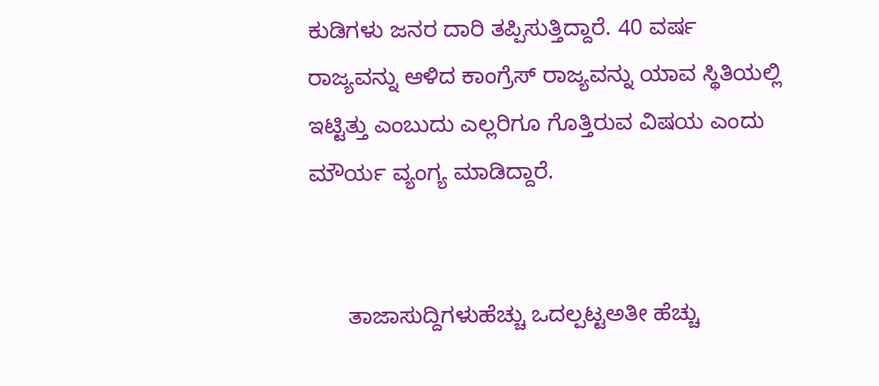ಕುಡಿಗಳು ಜನರ ದಾರಿ ತಪ್ಪಿಸುತ್ತಿದ್ದಾರೆ. 40 ವರ್ಷ ರಾಜ್ಯವನ್ನು ಆಳಿದ ಕಾಂಗ್ರೆಸ್‌ ರಾಜ್ಯವನ್ನು ಯಾವ ಸ್ಥಿತಿಯಲ್ಲಿ ಇಟ್ಟಿತ್ತು ಎಂಬುದು ಎಲ್ಲರಿಗೂ ಗೊತ್ತಿರುವ ವಿಷಯ ಎಂದು ಮೌರ್ಯ ವ್ಯಂಗ್ಯ ಮಾಡಿದ್ದಾರೆ.


      ತಾಜಾಸುದ್ದಿಗಳುಹೆಚ್ಚು ಒದಲ್ಪಟ್ಟಅತೀ ಹೆಚ್ಚು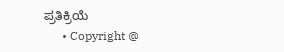ಪ್ರತಿಕ್ರಿಯೆ
      • Copyright @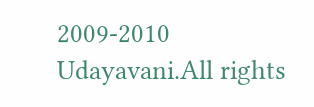2009-2010 Udayavani.All rights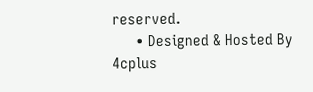reserved.
      • Designed & Hosted By 4cplus